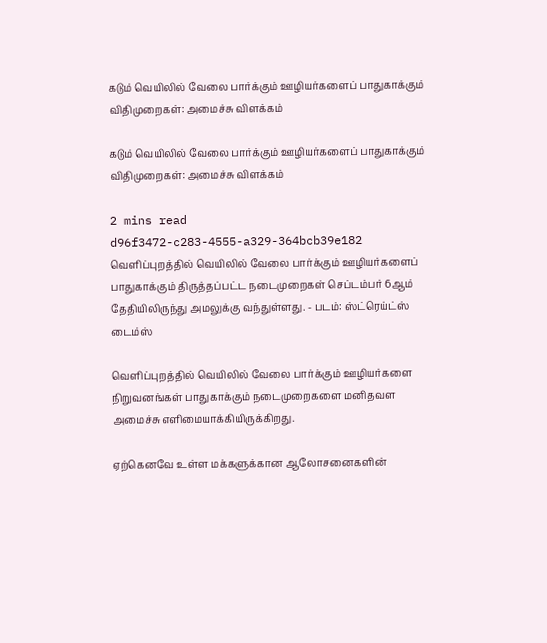கடும் வெயிலில் வேலை பார்க்கும் ஊழியர்களைப் பாதுகாக்கும் விதிமுறைகள்: அமைச்சு விளக்கம்

கடும் வெயிலில் வேலை பார்க்கும் ஊழியர்களைப் பாதுகாக்கும் விதிமுறைகள்: அமைச்சு விளக்கம்

2 mins read
d96f3472-c283-4555-a329-364bcb39e182
வெளிப்புறத்தில் வெயிலில் வேலை பார்க்கும் ஊழியர்களைப் பாதுகாக்கும் திருத்தப்பட்ட நடைமுறைகள் செப்டம்பர் 6ஆம் தேதியிலிருந்து அமலுக்கு வந்துள்ளது. - படம்: ஸ்ட்ரெய்ட்ஸ் டைம்ஸ்

வெளிப்புறத்தில் வெயிலில் வேலை பார்க்கும் ஊழியர்களை நிறுவனங்கள் பாதுகாக்கும் நடைமுறைகளை மனிதவள அமைச்சு எளிமையாக்கியிருக்கிறது.

ஏற்கெனவே உள்ள மக்களுக்கான ஆலோசனைகளின்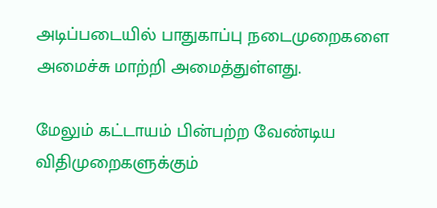அடிப்படையில் பாதுகாப்பு நடைமுறைகளை அமைச்சு மாற்றி அமைத்துள்ளது.

மேலும் கட்டாயம் பின்பற்ற வேண்டிய விதிமுறைகளுக்கும்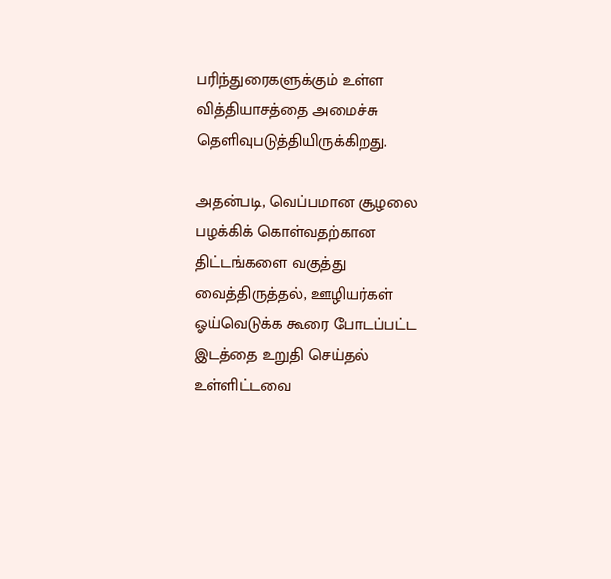பரிந்துரைகளுக்கும் உள்ள வித்தியாசத்தை அமைச்சு தெளிவுபடுத்தியிருக்கிறது.

அதன்படி, வெப்பமான சூழலை பழக்கிக் கொள்வதற்கான திட்டங்களை வகுத்து வைத்திருத்தல், ஊழியர்கள் ஓய்வெடுக்க கூரை போடப்பட்ட இடத்தை உறுதி செய்தல் உள்ளிட்டவை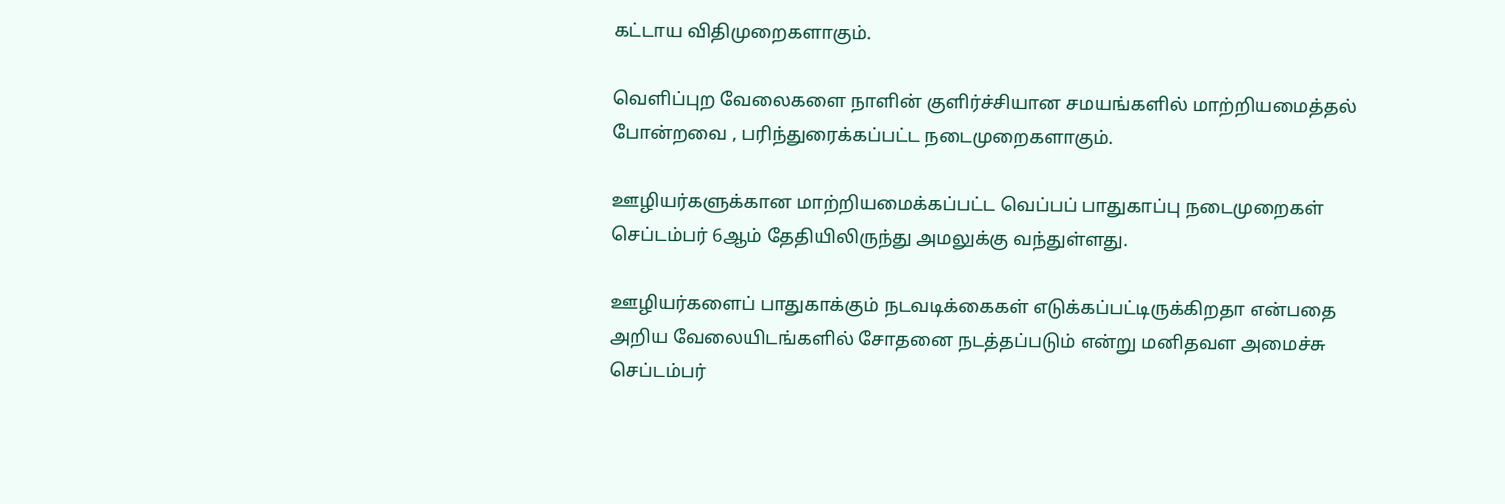கட்டாய விதிமுறைகளாகும்.

வெளிப்புற வேலைகளை நாளின் குளிர்ச்சியான சமயங்களில் மாற்றியமைத்தல் போன்றவை , பரிந்துரைக்கப்பட்ட நடைமுறைகளாகும்.

ஊழியர்களுக்கான மாற்றியமைக்கப்பட்ட வெப்பப் பாதுகாப்பு நடைமுறைகள் செப்டம்பர் 6ஆம் தேதியிலிருந்து அமலுக்கு வந்துள்ளது.

ஊழியர்களைப் பாதுகாக்கும் நடவடிக்கைகள் எடுக்கப்பட்டிருக்கிறதா என்பதை அறிய வேலையிடங்களில் சோதனை நடத்தப்படும் என்று மனிதவள அமைச்சு செப்டம்பர்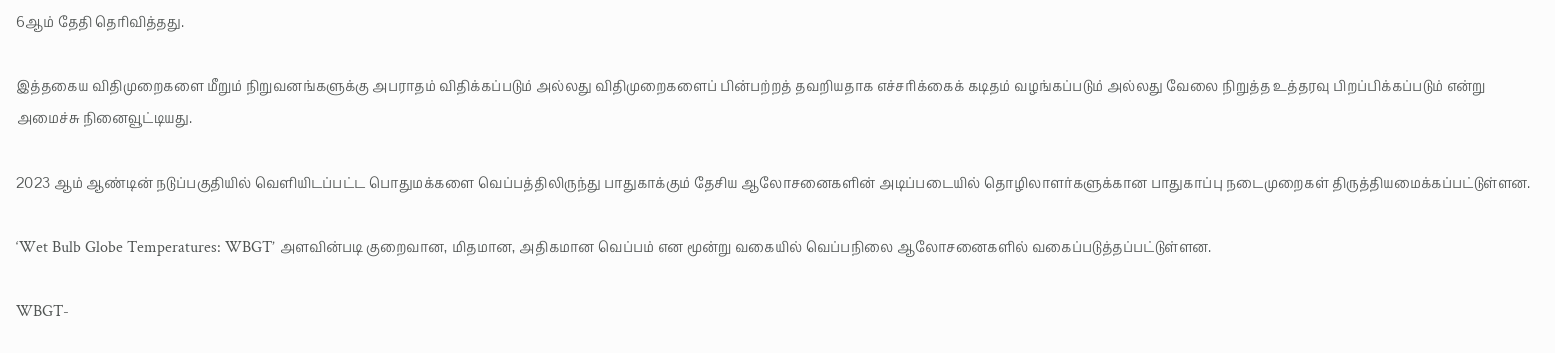6ஆம் தேதி தெரிவித்தது.

இத்தகைய விதிமுறைகளை மீறும் நிறுவனங்களுக்கு அபராதம் விதிக்கப்படும் அல்லது விதிமுறைகளைப் பின்பற்றத் தவறியதாக எச்சரிக்கைக் கடிதம் வழங்கப்படும் அல்லது வேலை நிறுத்த உத்தரவு பிறப்பிக்கப்படும் என்று அமைச்சு நினைவூட்டியது.

2023 ஆம் ஆண்டின் நடுப்பகுதியில் வெளியிடப்பட்ட பொதுமக்களை வெப்பத்திலிருந்து பாதுகாக்கும் தேசிய ஆலோசனைகளின் அடிப்படையில் தொழிலாளர்களுக்கான பாதுகாப்பு நடைமுறைகள் திருத்தியமைக்கப்பட்டுள்ளன.

‘Wet Bulb Globe Temperatures: WBGT’ அளவின்படி குறைவான, மிதமான, அதிகமான வெப்பம் என மூன்று வகையில் வெப்பநிலை ஆலோசனைகளில் வகைப்படுத்தப்பட்டுள்ளன.

WBGT-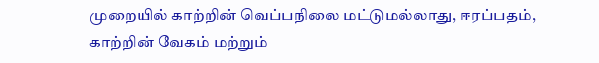முறையில் காற்றின் வெப்பநிலை மட்டுமல்லாது, ஈரப்பதம், காற்றின் வேகம் மற்றும்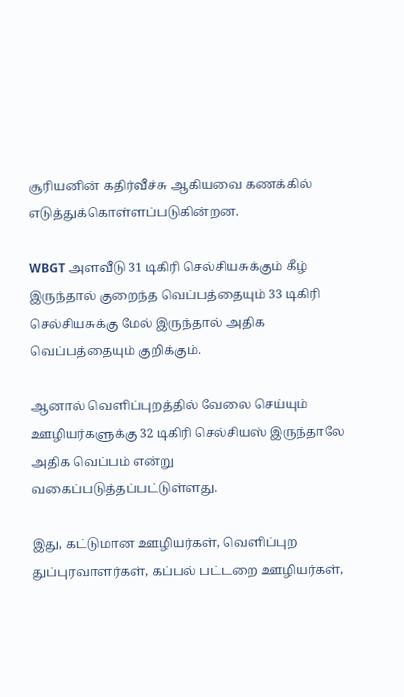சூரியனின் கதிர்வீச்சு ஆகியவை கணக்கில் எடுத்துக்கொள்ளப்படுகின்றன.

WBGT அளவீடு 31 டிகிரி செல்சியசுக்கும் கீழ் இருந்தால் குறைந்த வெப்பத்தையும் 33 டிகிரி செல்சியசுக்கு மேல் இருந்தால் அதிக வெப்பத்தையும் குறிக்கும்.

ஆனால் வெளிப்புறத்தில் வேலை செய்யும் ஊழியர்களுக்கு 32 டிகிரி செல்சியஸ் இருந்தாலே அதிக வெப்பம் என்று வகைப்படுத்தப்பட்டுள்ளது.

இது, கட்டுமான ஊழியர்கள், வெளிப்புற துப்புரவாளர்கள், கப்பல் பட்டறை ஊழியர்கள்,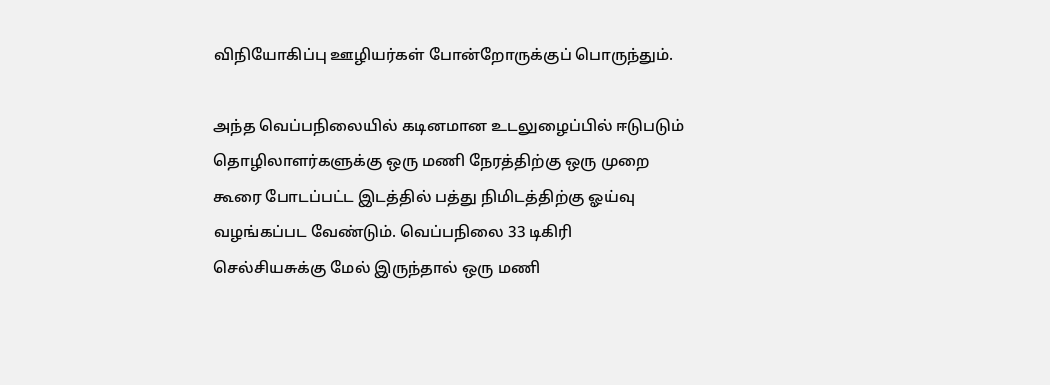விநியோகிப்பு ஊழியர்கள் போன்றோருக்குப் பொருந்தும்.

அந்த வெப்பநிலையில் கடினமான உடலுழைப்பில் ஈடுபடும் தொழிலாளர்களுக்கு ஒரு மணி நேரத்திற்கு ஒரு முறை கூரை போடப்பட்ட இடத்தில் பத்து நிமிடத்திற்கு ஓய்வு வழங்கப்பட வேண்டும். வெப்பநிலை 33 டிகிரி செல்சியசுக்கு மேல் இருந்தால் ஒரு மணி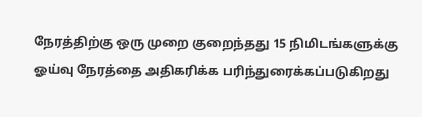நேரத்திற்கு ஒரு முறை குறைந்தது 15 நிமிடங்களுக்கு ஓய்வு நேரத்தை அதிகரிக்க பரிந்துரைக்கப்படுகிறது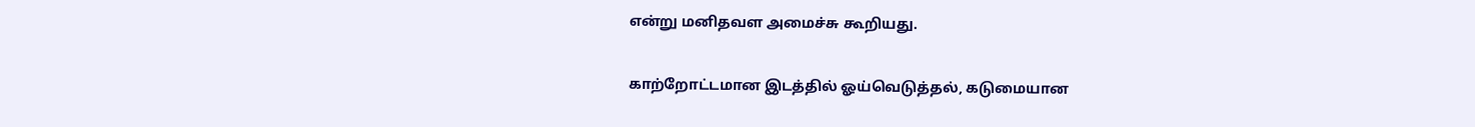என்று மனிதவள அமைச்சு கூறியது.

காற்றோட்டமான இடத்தில் ஓய்வெடுத்தல், கடுமையான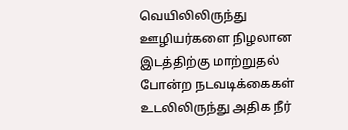வெயிலிலிருந்து ஊழியர்களை நிழலான இடத்திற்கு மாற்றுதல் போன்ற நடவடிக்கைகள் உடலிலிருந்து அதிக நீர்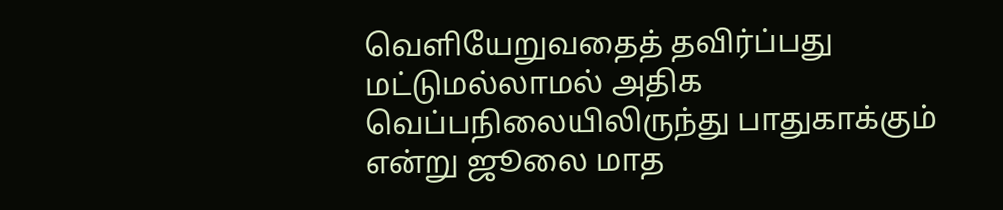வெளியேறுவதைத் தவிர்ப்பது மட்டுமல்லாமல் அதிக வெப்பநிலையிலிருந்து பாதுகாக்கும் என்று ஜூலை மாத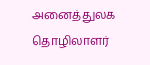அனைத்துலக தொழிலாளர்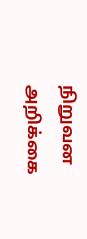நிறுவன அறிக்கை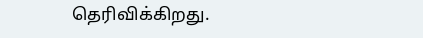தெரிவிக்கிறது.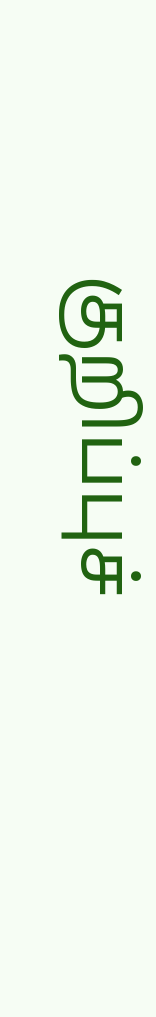குறிப்புச்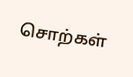சொற்கள்